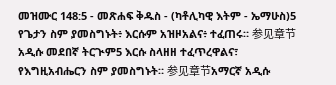መዝሙር 148:5 - መጽሐፍ ቅዱስ - (ካቶሊካዊ እትም - ኤማሁስ)5 የጌታን ስም ያመስግኑት፥ እርሱም አዝዞአልና፥ ተፈጠሩ። 参见章节አዲሱ መደበኛ ትርጒም5 እርሱ ስላዘዘ ተፈጥረዋልና፣ የእግዚአብሔርን ስም ያመስግኑት። 参见章节አማርኛ አዲሱ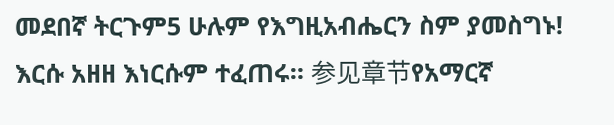መደበኛ ትርጉም5 ሁሉም የእግዚአብሔርን ስም ያመስግኑ! እርሱ አዘዘ እነርሱም ተፈጠሩ። 参见章节የአማርኛ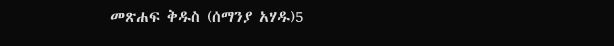መጽሐፍ ቅዱስ (ሰማንያ አሃዱ)5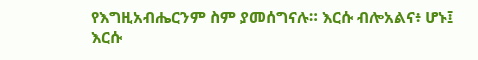የእግዚአብሔርንም ስም ያመሰግናሉ። እርሱ ብሎአልና፥ ሆኑ፤ እርሱ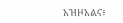አዝዞአልና፥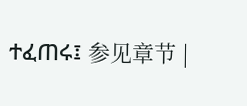ተፈጠሩ፤ 参见章节 |